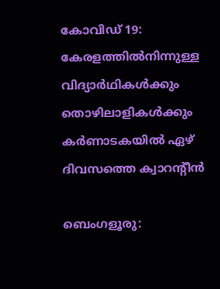കോവിഡ് 19: കേരളത്തില്‍നിന്നുള്ള വിദ്യാര്‍ഥികള്‍ക്കും തൊഴിലാളികള്‍ക്കും കര്‍ണാടകയില്‍ ഏഴ് ദിവസത്തെ ക്വാറന്റീന്‍

ബെംഗളൂരു: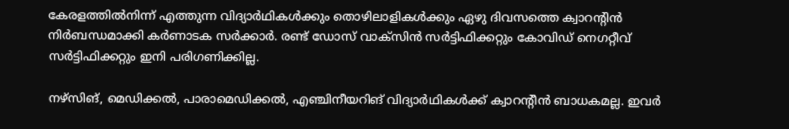കേരളത്തില്‍നിന്ന് എത്തുന്ന വിദ്യാര്‍ഥികള്‍ക്കും തൊഴിലാളികള്‍ക്കും ഏഴു ദിവസത്തെ ക്വാറന്റിന്‍ നിര്‍ബന്ധമാക്കി കര്‍ണാടക സര്‍ക്കാര്‍. രണ്ട് ഡോസ് വാക്‌സിന്‍ സര്‍ട്ടിഫിക്കറ്റും കോവിഡ് നെഗറ്റീവ് സര്‍ട്ടിഫിക്കറ്റും ഇനി പരിഗണിക്കില്ല.

നഴ്‌സിങ്, മെഡിക്കല്‍, പാരാമെഡിക്കല്‍, എഞ്ചിനീയറിങ് വിദ്യാര്‍ഥികള്‍ക്ക് ക്വാറന്റീന്‍ ബാധകമല്ല. ഇവര്‍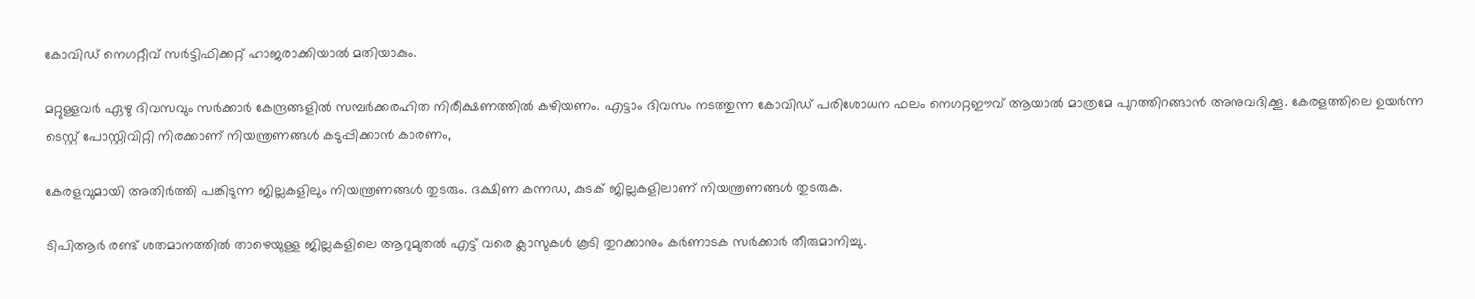കോവിഡ് നെഗറ്റീവ് സര്‍ട്ടിഫിക്കറ്റ് ഹാജരാക്കിയാല്‍ മതിയാകും.

മറ്റുള്ളവര്‍ ഏഴു ദിവസവും സര്‍ക്കാര്‍ കേന്ദ്രങ്ങളില്‍ സമ്പര്‍ക്കരഹിത നിരീക്ഷണത്തില്‍ കഴിയണം. എട്ടാം ദിവസം നടത്തുന്ന കോവിഡ് പരിശോധന ഫലം നെഗറ്റഈവ് ആയാല്‍ മാത്രമേ പുറത്തിറങ്ങാന്‍ അനുവദിക്കൂ. കേരളത്തിലെ ഉയര്‍ന്ന ടെസ്റ്റ് പോസ്റ്റിവിറ്റി നിരക്കാണ് നിയന്ത്രണങ്ങള്‍ കടുപ്പിക്കാന്‍ കാരണം,

കേരളവുമായി അതിര്‍ത്തി പങ്കിടുന്ന ജില്ലകളിലും നിയന്ത്രണങ്ങള്‍ തുടരും. ദക്ഷിണ കന്നഡ, കുടക് ജില്ലകളിലാണ് നിയന്ത്രണങ്ങള്‍ തുടരുക.

ടിപിആര്‍ രണ്ട് ശതമാനത്തില്‍ താഴെയുള്ള ജില്ലകളിലെ ആറുമുതല്‍ എട്ട് വരെ ക്ലാസുകള്‍ കൂടി തുറക്കാനും കര്‍ണാടക സര്‍ക്കാര്‍ തീരുമാനിച്ചു.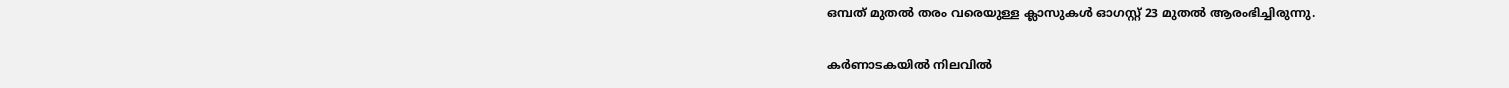ഒമ്പത് മുതല്‍ തരം വരെയുള്ള ക്ലാസുകള്‍ ഓഗസ്റ്റ് 23 മുതല്‍ ആരംഭിച്ചിരുന്നു.

കര്‍ണാടകയില്‍ നിലവില്‍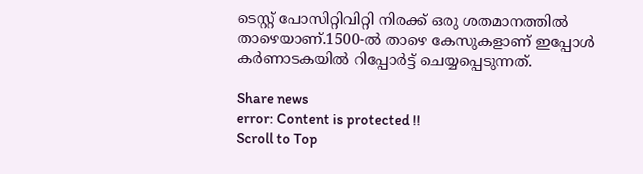ടെസ്റ്റ്‌ പോസിറ്റിവിറ്റി നിരക്ക് ഒരു ശതമാനത്തില്‍ താഴെയാണ്.1500-ല്‍ താഴെ കേസുകളാണ് ഇപ്പോള്‍ കര്‍ണാടകയില്‍ റിപ്പോര്‍ട്ട് ചെയ്യപ്പെടുന്നത്.

Share news
error: Content is protected !!
Scroll to Top